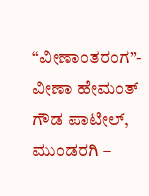“ವೀಣಾಂತರಂಗ”- ವೀಣಾ ಹೇಮಂತ್ ಗೌಡ ಪಾಟೀಲ್, ಮುಂಡರಗಿ –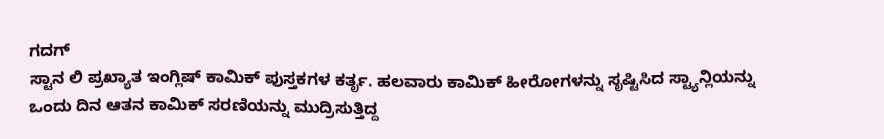ಗದಗ್
ಸ್ಟಾನ ಲಿ ಪ್ರಖ್ಯಾತ ಇಂಗ್ಲಿಷ್ ಕಾಮಿಕ್ ಪುಸ್ತಕಗಳ ಕರ್ತೃ. ಹಲವಾರು ಕಾಮಿಕ್ ಹೀರೋಗಳನ್ನು ಸೃಷ್ಟಿಸಿದ ಸ್ಟ್ಯಾನ್ಲಿಯನ್ನು ಒಂದು ದಿನ ಆತನ ಕಾಮಿಕ್ ಸರಣಿಯನ್ನು ಮುದ್ರಿಸುತ್ತಿದ್ದ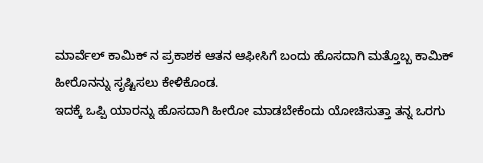ಮಾರ್ವೆಲ್ ಕಾಮಿಕ್ ನ ಪ್ರಕಾಶಕ ಆತನ ಆಫೀಸಿಗೆ ಬಂದು ಹೊಸದಾಗಿ ಮತ್ತೊಬ್ಬ ಕಾಮಿಕ್ ಹೀರೊನನ್ನು ಸೃಷ್ಟಿಸಲು ಕೇಳಿಕೊಂಡ.
ಇದಕ್ಕೆ ಒಪ್ಪಿ ಯಾರನ್ನು ಹೊಸದಾಗಿ ಹೀರೋ ಮಾಡಬೇಕೆಂದು ಯೋಚಿಸುತ್ತಾ ತನ್ನ ಒರಗು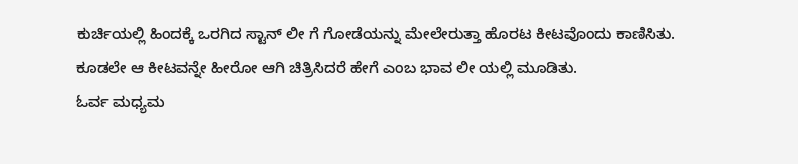ಕುರ್ಚಿಯಲ್ಲಿ ಹಿಂದಕ್ಕೆ ಒರಗಿದ ಸ್ಟಾನ್ ಲೀ ಗೆ ಗೋಡೆಯನ್ನು ಮೇಲೇರುತ್ತಾ ಹೊರಟ ಕೀಟವೊಂದು ಕಾಣಿಸಿತು. ಕೂಡಲೇ ಆ ಕೀಟವನ್ನೇ ಹೀರೋ ಆಗಿ ಚಿತ್ರಿಸಿದರೆ ಹೇಗೆ ಎಂಬ ಭಾವ ಲೀ ಯಲ್ಲಿ ಮೂಡಿತು.
ಓರ್ವ ಮಧ್ಯಮ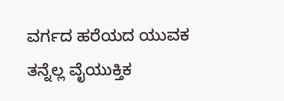ವರ್ಗದ ಹರೆಯದ ಯುವಕ ತನ್ನೆಲ್ಲ ವೈಯುಕ್ತಿಕ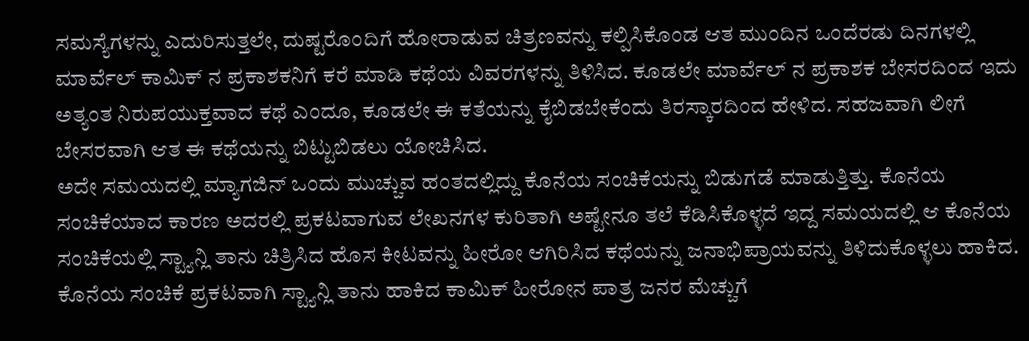ಸಮಸ್ಯೆಗಳನ್ನು ಎದುರಿಸುತ್ತಲೇ, ದುಷ್ಟರೊಂದಿಗೆ ಹೋರಾಡುವ ಚಿತ್ರಣವನ್ನು ಕಲ್ಪಿಸಿಕೊಂಡ ಆತ ಮುಂದಿನ ಒಂದೆರಡು ದಿನಗಳಲ್ಲಿ ಮಾರ್ವೆಲ್ ಕಾಮಿಕ್ ನ ಪ್ರಕಾಶಕನಿಗೆ ಕರೆ ಮಾಡಿ ಕಥೆಯ ವಿವರಗಳನ್ನು ತಿಳಿಸಿದ. ಕೂಡಲೇ ಮಾರ್ವೆಲ್ ನ ಪ್ರಕಾಶಕ ಬೇಸರದಿಂದ ಇದು ಅತ್ಯಂತ ನಿರುಪಯುಕ್ತವಾದ ಕಥೆ ಎಂದೂ, ಕೂಡಲೇ ಈ ಕತೆಯನ್ನು ಕೈಬಿಡಬೇಕೆಂದು ತಿರಸ್ಕಾರದಿಂದ ಹೇಳಿದ. ಸಹಜವಾಗಿ ಲೀಗೆ ಬೇಸರವಾಗಿ ಆತ ಈ ಕಥೆಯನ್ನು ಬಿಟ್ಟುಬಿಡಲು ಯೋಚಿಸಿದ.
ಅದೇ ಸಮಯದಲ್ಲಿ ಮ್ಯಾಗಜಿನ್ ಒಂದು ಮುಚ್ಚುವ ಹಂತದಲ್ಲಿದ್ದು ಕೊನೆಯ ಸಂಚಿಕೆಯನ್ನು ಬಿಡುಗಡೆ ಮಾಡುತ್ತಿತ್ತು. ಕೊನೆಯ ಸಂಚಿಕೆಯಾದ ಕಾರಣ ಅದರಲ್ಲಿ ಪ್ರಕಟವಾಗುವ ಲೇಖನಗಳ ಕುರಿತಾಗಿ ಅಷ್ಟೇನೂ ತಲೆ ಕೆಡಿಸಿಕೊಳ್ಳದೆ ಇದ್ದ ಸಮಯದಲ್ಲಿ ಆ ಕೊನೆಯ ಸಂಚಿಕೆಯಲ್ಲಿ ಸ್ಟ್ಯಾನ್ಲಿ ತಾನು ಚಿತ್ರಿಸಿದ ಹೊಸ ಕೀಟವನ್ನು ಹೀರೋ ಆಗಿರಿಸಿದ ಕಥೆಯನ್ನು ಜನಾಭಿಪ್ರಾಯವನ್ನು ತಿಳಿದುಕೊಳ್ಳಲು ಹಾಕಿದ.
ಕೊನೆಯ ಸಂಚಿಕೆ ಪ್ರಕಟವಾಗಿ ಸ್ಟ್ಯಾನ್ಲಿ ತಾನು ಹಾಕಿದ ಕಾಮಿಕ್ ಹೀರೋನ ಪಾತ್ರ ಜನರ ಮೆಚ್ಚುಗೆ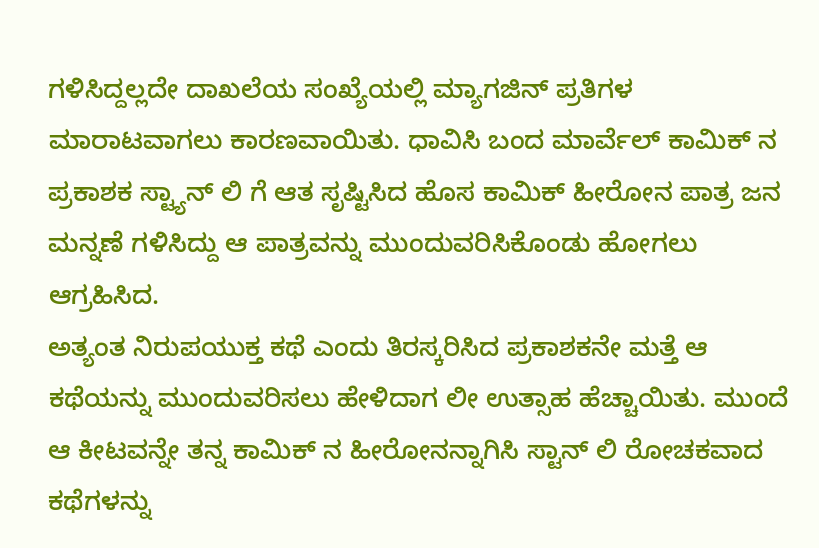ಗಳಿಸಿದ್ದಲ್ಲದೇ ದಾಖಲೆಯ ಸಂಖ್ಯೆಯಲ್ಲಿ ಮ್ಯಾಗಜಿನ್ ಪ್ರತಿಗಳ ಮಾರಾಟವಾಗಲು ಕಾರಣವಾಯಿತು. ಧಾವಿಸಿ ಬಂದ ಮಾರ್ವೆಲ್ ಕಾಮಿಕ್ ನ ಪ್ರಕಾಶಕ ಸ್ಟ್ಯಾನ್ ಲಿ ಗೆ ಆತ ಸೃಷ್ಟಿಸಿದ ಹೊಸ ಕಾಮಿಕ್ ಹೀರೋನ ಪಾತ್ರ ಜನ ಮನ್ನಣೆ ಗಳಿಸಿದ್ದು ಆ ಪಾತ್ರವನ್ನು ಮುಂದುವರಿಸಿಕೊಂಡು ಹೋಗಲು ಆಗ್ರಹಿಸಿದ.
ಅತ್ಯಂತ ನಿರುಪಯುಕ್ತ ಕಥೆ ಎಂದು ತಿರಸ್ಕರಿಸಿದ ಪ್ರಕಾಶಕನೇ ಮತ್ತೆ ಆ ಕಥೆಯನ್ನು ಮುಂದುವರಿಸಲು ಹೇಳಿದಾಗ ಲೀ ಉತ್ಸಾಹ ಹೆಚ್ಚಾಯಿತು. ಮುಂದೆ ಆ ಕೀಟವನ್ನೇ ತನ್ನ ಕಾಮಿಕ್ ನ ಹೀರೋನನ್ನಾಗಿಸಿ ಸ್ಟಾನ್ ಲಿ ರೋಚಕವಾದ ಕಥೆಗಳನ್ನು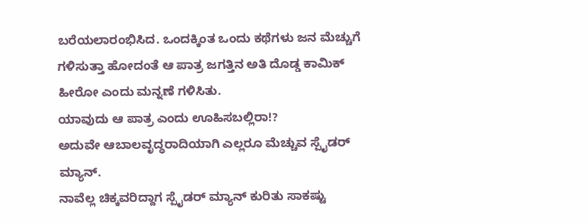ಬರೆಯಲಾರಂಭಿಸಿದ. ಒಂದಕ್ಕಿಂತ ಒಂದು ಕಥೆಗಳು ಜನ ಮೆಚ್ಚುಗೆ ಗಳಿಸುತ್ತಾ ಹೋದಂತೆ ಆ ಪಾತ್ರ ಜಗತ್ತಿನ ಅತಿ ದೊಡ್ಡ ಕಾಮಿಕ್ ಹೀರೋ ಎಂದು ಮನ್ನಣೆ ಗಳಿಸಿತು.
ಯಾವುದು ಆ ಪಾತ್ರ ಎಂದು ಊಹಿಸಬಲ್ಲಿರಾ!?
ಅದುವೇ ಆಬಾಲವೃದ್ಧರಾದಿಯಾಗಿ ಎಲ್ಲರೂ ಮೆಚ್ಚುವ ಸ್ಪೈಡರ್ ಮ್ಯಾನ್.
ನಾವೆಲ್ಲ ಚಿಕ್ಕವರಿದ್ದಾಗ ಸ್ಪೈಡರ್ ಮ್ಯಾನ್ ಕುರಿತು ಸಾಕಷ್ಟು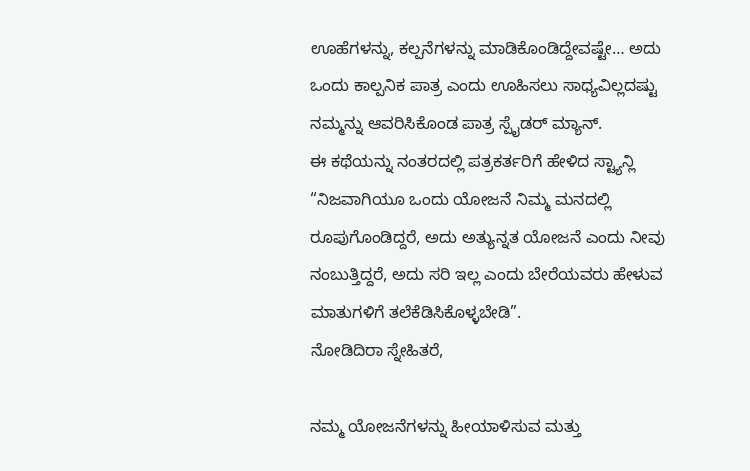ಊಹೆಗಳನ್ನು, ಕಲ್ಪನೆಗಳನ್ನು ಮಾಡಿಕೊಂಡಿದ್ದೇವಷ್ಟೇ… ಅದು ಒಂದು ಕಾಲ್ಪನಿಕ ಪಾತ್ರ ಎಂದು ಊಹಿಸಲು ಸಾಧ್ಯವಿಲ್ಲದಷ್ಟು ನಮ್ಮನ್ನು ಆವರಿಸಿಕೊಂಡ ಪಾತ್ರ ಸ್ಪೈಡರ್ ಮ್ಯಾನ್.
ಈ ಕಥೆಯನ್ನು ನಂತರದಲ್ಲಿ ಪತ್ರಕರ್ತರಿಗೆ ಹೇಳಿದ ಸ್ಟ್ಯಾನ್ಲಿ “ನಿಜವಾಗಿಯೂ ಒಂದು ಯೋಜನೆ ನಿಮ್ಮ ಮನದಲ್ಲಿ ರೂಪುಗೊಂಡಿದ್ದರೆ, ಅದು ಅತ್ಯುನ್ನತ ಯೋಜನೆ ಎಂದು ನೀವು ನಂಬುತ್ತಿದ್ದರೆ, ಅದು ಸರಿ ಇಲ್ಲ ಎಂದು ಬೇರೆಯವರು ಹೇಳುವ ಮಾತುಗಳಿಗೆ ತಲೆಕೆಡಿಸಿಕೊಳ್ಳಬೇಡಿ”.
ನೋಡಿದಿರಾ ಸ್ನೇಹಿತರೆ,

ನಮ್ಮ ಯೋಜನೆಗಳನ್ನು ಹೀಯಾಳಿಸುವ ಮತ್ತು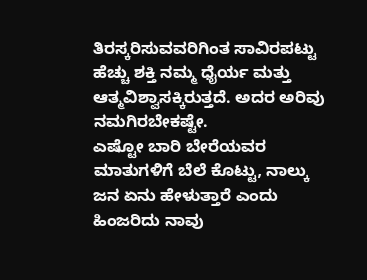ತಿರಸ್ಕರಿಸುವವರಿಗಿಂತ ಸಾವಿರಪಟ್ಟು ಹೆಚ್ಚು ಶಕ್ತಿ ನಮ್ಮ ಧೈರ್ಯ ಮತ್ತು ಆತ್ಮವಿಶ್ವಾಸಕ್ಕಿರುತ್ತದೆ. ಅದರ ಅರಿವು ನಮಗಿರಬೇಕಷ್ಟೇ.
ಎಷ್ಟೋ ಬಾರಿ ಬೇರೆಯವರ ಮಾತುಗಳಿಗೆ ಬೆಲೆ ಕೊಟ್ಟು, ನಾಲ್ಕು ಜನ ಏನು ಹೇಳುತ್ತಾರೆ ಎಂದು ಹಿಂಜರಿದು ನಾವು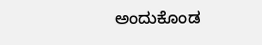ಅಂದುಕೊಂಡ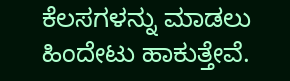ಕೆಲಸಗಳನ್ನು ಮಾಡಲು ಹಿಂದೇಟು ಹಾಕುತ್ತೇವೆ.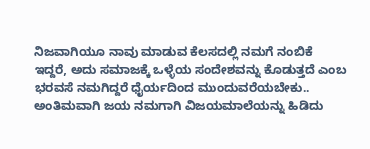ನಿಜವಾಗಿಯೂ ನಾವು ಮಾಡುವ ಕೆಲಸದಲ್ಲಿ ನಮಗೆ ನಂಬಿಕೆ ಇದ್ದರೆ, ಅದು ಸಮಾಜಕ್ಕೆ ಒಳ್ಳೆಯ ಸಂದೇಶವನ್ನು ಕೊಡುತ್ತದೆ ಎಂಬ ಭರವಸೆ ನಮಗಿದ್ದರೆ ಧೈರ್ಯದಿಂದ ಮುಂದುವರೆಯಬೇಕು.. ಅಂತಿಮವಾಗಿ ಜಯ ನಮಗಾಗಿ ವಿಜಯಮಾಲೆಯನ್ನು ಹಿಡಿದು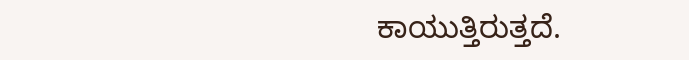ಕಾಯುತ್ತಿರುತ್ತದೆ.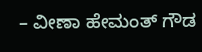– ವೀಣಾ ಹೇಮಂತ್ ಗೌಡ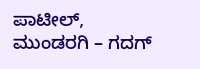ಪಾಟೀಲ್, ಮುಂಡರಗಿ – ಗದಗ್